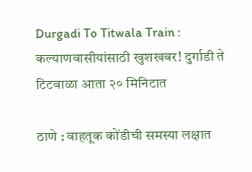Durgadi To Titwala Train : कल्याणवासीयांसाठी खुशखबर! दुर्गाडी ते टिटवाळा आता २० मिनिटात

ठाणे : वाहतूक कोंडीची समस्या लक्षात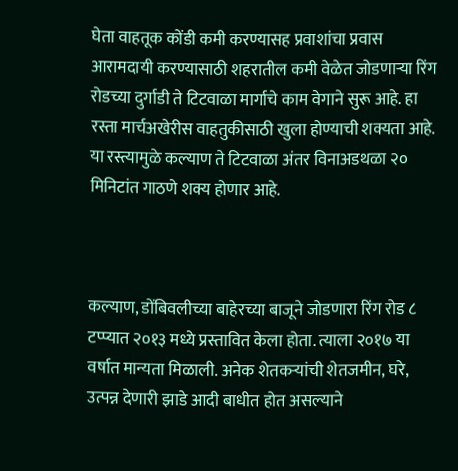घेता वाहतूक कोंडी कमी करण्यासह प्रवाशांचा प्रवास आरामदायी करण्यासाठी शहरातील कमी वेळेत जोडणाऱ्या रिंग रोडच्या दुर्गाडी ते टिटवाळा मार्गाचे काम वेगाने सुरू आहे. हा रस्ता मार्चअखेरीस वाहतुकीसाठी खुला होण्याची शक्यता आहे. या रस्त्यामुळे कल्याण ते टिटवाळा अंतर विनाअडथळा २० मिनिटांत गाठणे शक्य होणार आहे.



कल्याण, डोंबिवलीच्या बाहेरच्या बाजूने जोडणारा रिंग रोड ८ टप्प्यात २०१३ मध्ये प्रस्तावित केला होता. त्याला २०१७ या वर्षात मान्यता मिळाली. अनेक शेतकऱ्यांची शेतजमीन, घरे, उत्पन्न देणारी झाडे आदी बाधीत होत असल्याने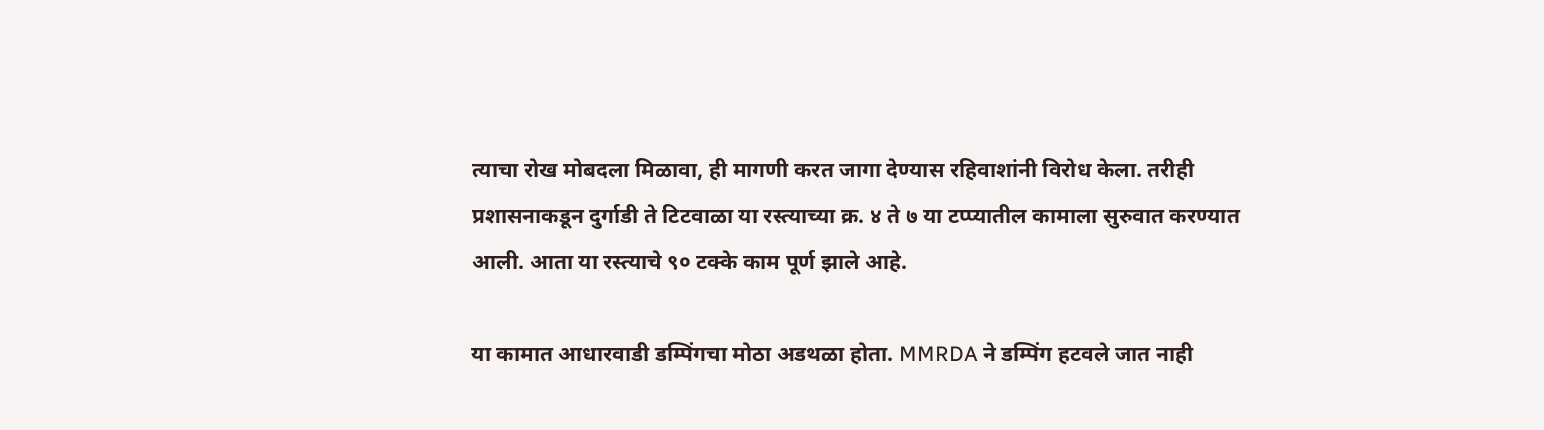त्याचा रोख मोबदला मिळावा, ही मागणी करत जागा देण्यास रहिवाशांनी विरोध केला. तरीही प्रशासनाकडून दुर्गाडी ते टिटवाळा या रस्त्याच्या क्र. ४ ते ७ या टप्प्यातील कामाला सुरुवात करण्यात आली. आता या रस्त्याचे ९० टक्के काम पूर्ण झाले आहे.

या कामात आधारवाडी डम्पिंगचा मोठा अडथळा होता. MMRDA ने डम्पिंग हटवले जात नाही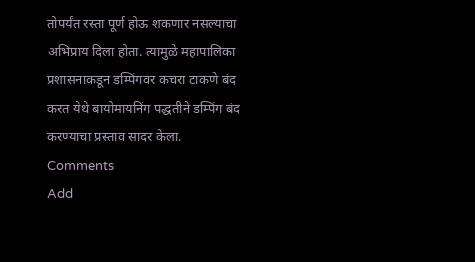तोपर्यंत रस्ता पूर्ण होऊ शकणार नसल्याचा अभिप्राय दिला होता. त्यामुळे महापालिका प्रशासनाकडून डम्पिंगवर कचरा टाकणे बंद करत येथे बायोमायनिंग पद्धतीने डम्पिंग बंद करण्याचा प्रस्ताव सादर केला.
Comments
Add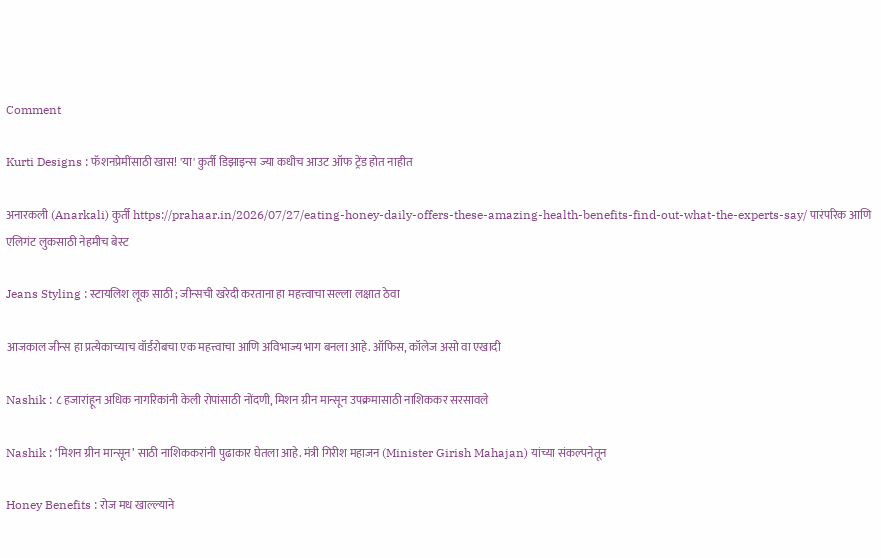Comment

Kurti Designs : फॅशनप्रेमींसाठी खास! 'या' कुर्ती डिझाइन्स ज्या कधीच आउट ऑफ ट्रेंड होत नाहीत

अनारकली (Anarkali) कुर्ती https://prahaar.in/2026/07/27/eating-honey-daily-offers-these-amazing-health-benefits-find-out-what-the-experts-say/ पारंपरिक आणि एलिगंट लुकसाठी नेहमीच बेस्ट

Jeans Styling : स्टायलिश लूक साठी ; जीन्सची खरेदी करताना हा महत्त्वाचा सल्ला लक्षात ठेवा

आजकाल जीन्स हा प्रत्येकाच्याच वॉर्डरोबचा एक महत्त्वाचा आणि अविभाज्य भाग बनला आहे. ऑफिस, कॉलेज असो वा एखादी

Nashik : ८ हजारांहून अधिक नागरिकांनी केली रोपांसाठी नोंदणी, मिशन ग्रीन मान्सून उपक्रमासाठी नाशिककर सरसावले

Nashik : ‘मिशन ग्रीन मान्सून’ साठी नाशिककरांनी पुढाकार घेतला आहे. मंत्री गिरीश महाजन (Minister Girish Mahajan) यांच्या संकल्पनेतून

Honey Benefits : रोज मध खाल्ल्याने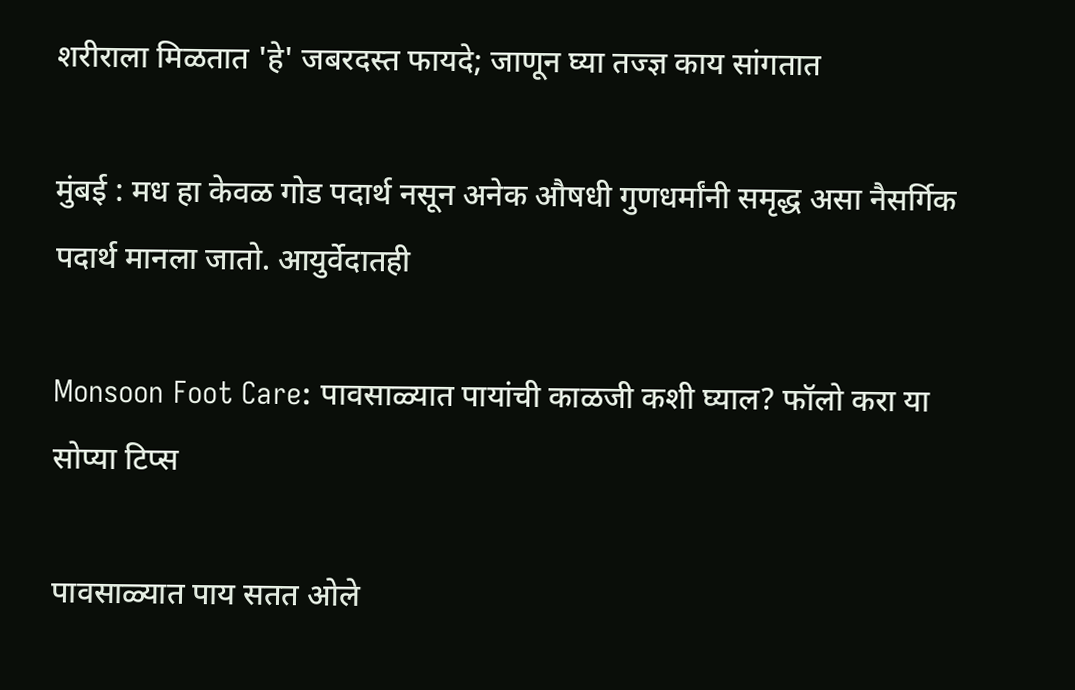शरीराला मिळतात 'हे' जबरदस्त फायदे; जाणून घ्या तज्ज्ञ काय सांगतात

मुंबई : मध हा केवळ गोड पदार्थ नसून अनेक औषधी गुणधर्मांनी समृद्ध असा नैसर्गिक पदार्थ मानला जातो. आयुर्वेदातही

Monsoon Foot Care: पावसाळ्यात पायांची काळजी कशी घ्याल? फॉलो करा या सोप्या टिप्स

पावसाळ्यात पाय सतत ओले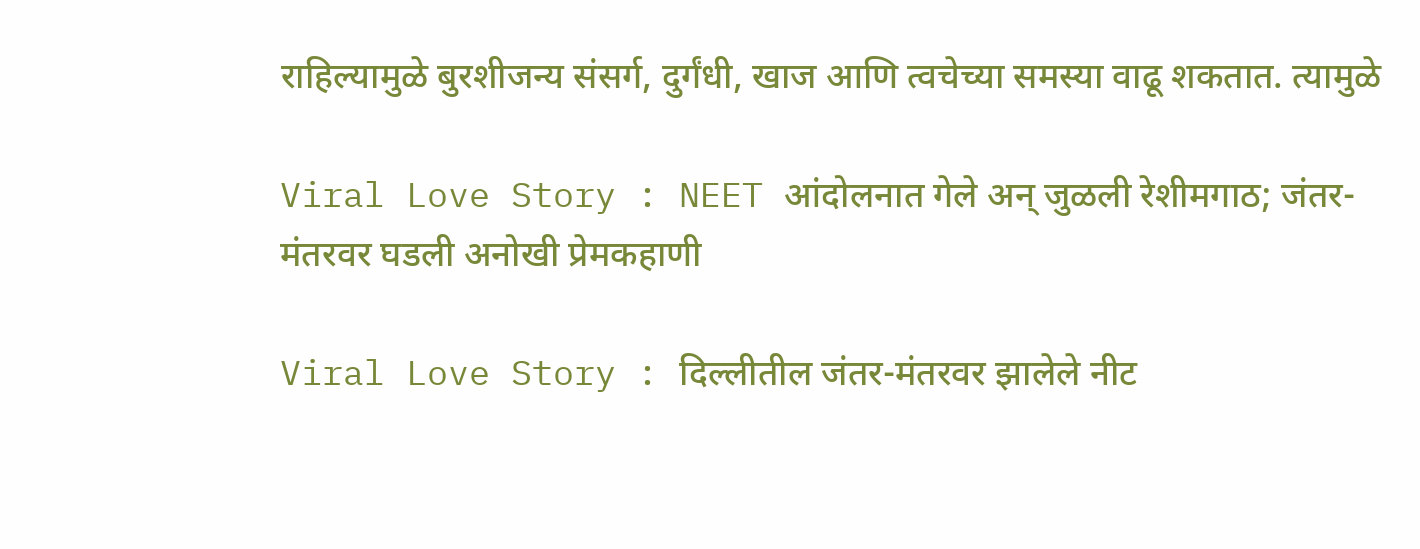राहिल्यामुळे बुरशीजन्य संसर्ग, दुर्गंधी, खाज आणि त्वचेच्या समस्या वाढू शकतात. त्यामुळे

Viral Love Story : NEET आंदोलनात गेले अन् जुळली रेशीमगाठ; जंतर-मंतरवर घडली अनोखी प्रेमकहाणी

Viral Love Story : दिल्लीतील जंतर-मंतरवर झालेले नीट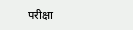परीक्षा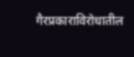गैरप्रकाराविरोधातील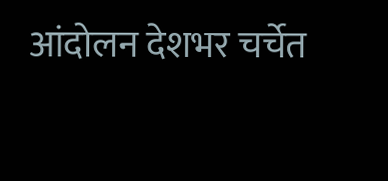आंदोलन देशभर चर्चेत